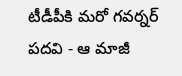టీడీపీకి మరో గవర్నర్ పదవి - ఆ మాజీ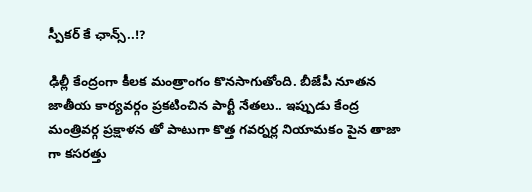స్పీకర్ కే ఛాన్స్..!?

ఢిల్లీ కేంద్రంగా కీలక మంత్రాంగం కొనసాగుతోంది. బీజేపీ నూతన జాతీయ కార్యవర్గం ప్రకటించిన పార్టీ నేతలు.. ఇప్పుడు కేంద్ర మంత్రివర్గ ప్రక్షాళన తో పాటుగా కొత్త గవర్నర్ల నియామకం పైన తాజా గా కసరత్తు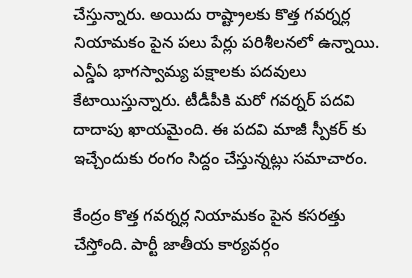చేస్తున్నారు. అయిదు రాష్ట్రాలకు కొత్త గవర్నర్ల నియామకం పైన పలు పేర్లు పరిశీలనలో ఉన్నాయి. ఎన్డీఏ భాగస్వామ్య పక్షాలకు పదవులు కేటాయిస్తున్నారు. టీడీపీకి మరో గవర్నర్ పదవి దాదాపు ఖాయమైంది. ఈ పదవి మాజీ స్పీకర్ కు ఇచ్చేందుకు రంగం సిద్దం చేస్తున్నట్లు సమాచారం.

కేంద్రం కొత్త గవర్నర్ల నియామకం పైన కసరత్తు చేస్తోంది. పార్టీ జాతీయ కార్యవర్గం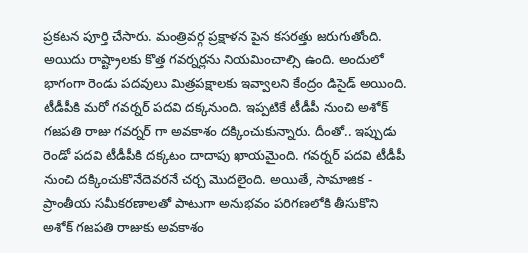ప్రకటన పూర్తి చేసారు. మంత్రివర్గ ప్రక్షాళన పైన కసరత్తు జరుగుతోంది. అయిదు రాష్ట్రాలకు కొత్త గవర్నర్లను నియమించాల్సి ఉంది. అందులో భాగంగా రెండు పదవులు మిత్రపక్షాలకు ఇవ్వాలని కేంద్రం డిసైడ్ అయింది. టీడీపీకి మరో గవర్నర్ పదవి దక్కనుంది. ఇప్పటికే టీడీపీ నుంచి అశోక్ గజపతి రాజు గవర్నర్ గా అవకాశం దక్కించుకున్నారు. దీంతో.. ఇప్పుడు రెండో పదవి టీడీపీకి దక్కటం దాదాపు ఖాయమైంది. గవర్నర్ పదవి టీడీపీ నుంచి దక్కించుకొనేదెవరనే చర్చ మొదలైంది. అయితే, సామాజిక - ప్రాంతీయ సమీకరణాలతో పాటుగా అనుభవం పరిగణలోకి తీసుకొని అశోక్ గజపతి రాజుకు అవకాశం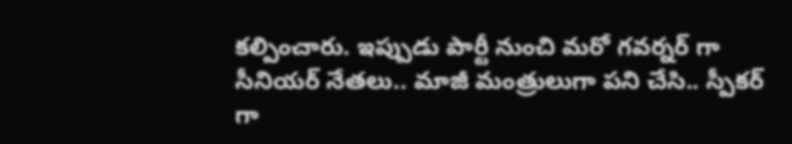కల్పించారు. ఇప్పుడు పార్టీ నుంచి మరో గవర్నర్ గా సీనియర్ నేతలు.. మాజీ మంత్రులుగా పని చేసి.. స్పీకర్ గా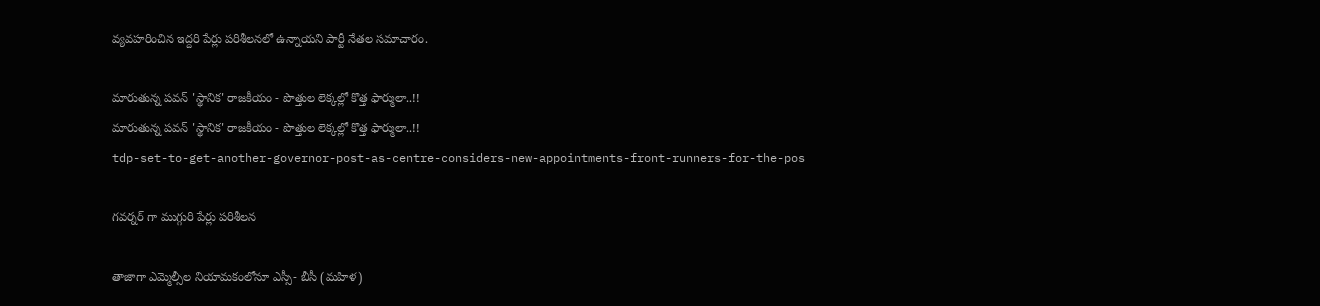వ్యవహరించిన ఇద్దరి పేర్లు పరిశీలనలో ఉన్నాయని పార్టీ నేతల సమాచారం.

మారుతున్న పవన్ 'స్థానిక' రాజకీయం - పొత్తుల లెక్కల్లో కొత్త ఫార్ములా..!!
మారుతున్న పవన్ 'స్థానిక' రాజకీయం - పొత్తుల లెక్కల్లో కొత్త ఫార్ములా..!!
tdp-set-to-get-another-governor-post-as-centre-considers-new-appointments-front-runners-for-the-pos

గవర్నర్ గా ముగ్గురి పేర్లు పరిశీలన

తాజాగా ఎమ్మెల్సీల నియామకంలోనూ ఎస్సీ- బీసీ (మహిళ)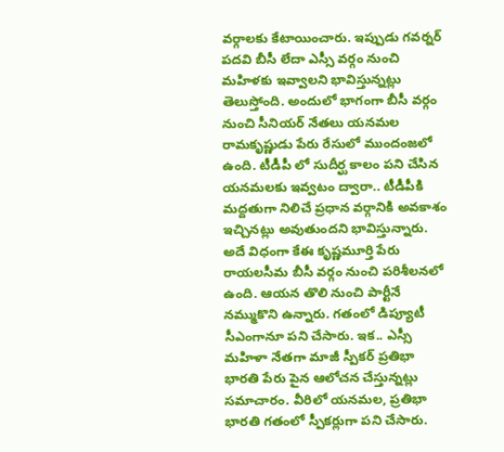వర్గాలకు కేటాయించారు. ఇప్పుడు గవర్నర్ పదవి బీసీ లేదా ఎస్సీ వర్గం నుంచి మహిళకు ఇవ్వాలని భావిస్తున్నట్లు తెలుస్తోంది. అందులో భాగంగా బీసీ వర్గం నుంచి సీనియర్ నేతలు యనమల రామకృష్ణుడు పేరు రేసులో ముందంజలో ఉంది. టీడీపీ లో సుదీర్ఘ కాలం పని చేసిన యనమలకు ఇవ్వటం ద్వారా.. టీడీపీకి మద్దతుగా నిలిచే ప్రధాన వర్గానికి అవకాశం ఇచ్చినట్లు అవుతుందని భావిస్తున్నారు. అదే విధంగా కేఈ కృష్ణమూర్తి పేరు రాయలసీమ బీసీ వర్గం నుంచి పరిశీలనలో ఉంది. ఆయన తొలి నుంచి పార్టీనే నమ్ముకొని ఉన్నారు. గతంలో డిప్యూటీ సీఎంగానూ పని చేసారు. ఇక.. ఎస్సీ మహిళా నేతగా మాజీ స్పీకర్ ప్రతిభా భారతి పేరు పైన ఆలోచన చేస్తున్నట్లు సమాచారం. వీరిలో యనమల, ప్రతిభా భారతి గతంలో స్పీకర్లుగా పని చేసారు.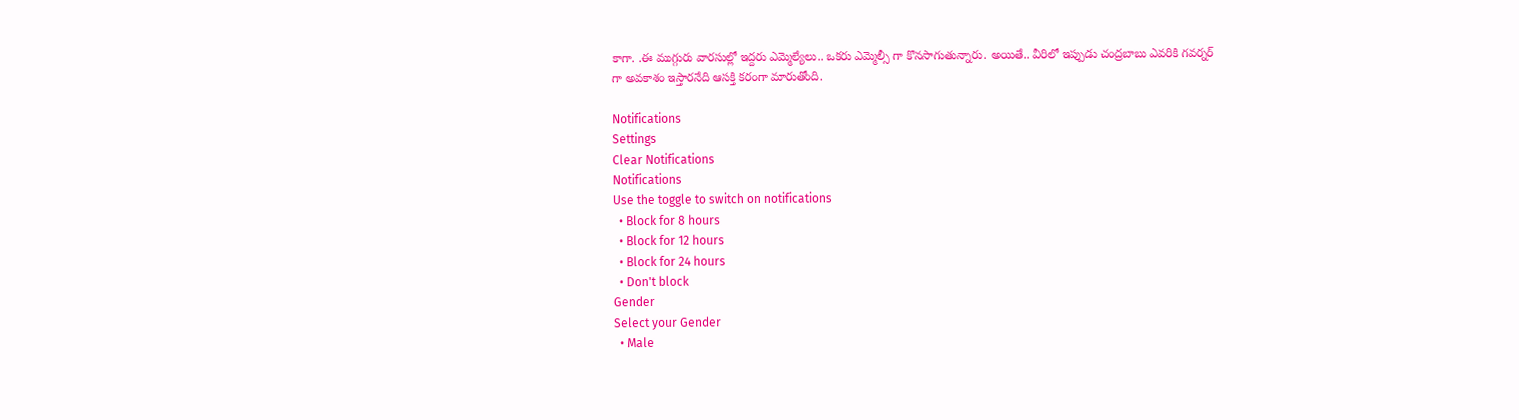కాగా. .ఈ ముగ్గురు వారసుల్లో ఇద్దరు ఎమ్మెల్యేలు.. ఒకరు ఎమ్మెల్సీ గా కొనసాగుతున్నారు. అయితే.. వీరిలో ఇప్పుడు చంద్రబాబు ఎవరికి గవర్నర్ గా అవకాశం ఇస్తారనేది ఆసక్తి కరంగా మారుతోంది.

Notifications
Settings
Clear Notifications
Notifications
Use the toggle to switch on notifications
  • Block for 8 hours
  • Block for 12 hours
  • Block for 24 hours
  • Don't block
Gender
Select your Gender
  • Male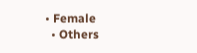• Female
  • Others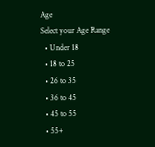Age
Select your Age Range
  • Under 18
  • 18 to 25
  • 26 to 35
  • 36 to 45
  • 45 to 55
  • 55+